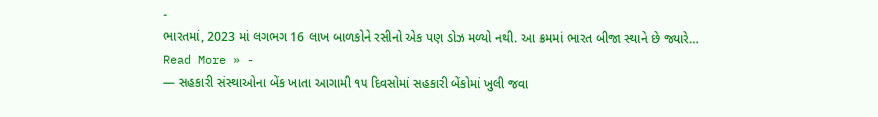-
ભારતમાં, 2023 માં લગભગ 16 લાખ બાળકોને રસીનો એક પણ ડોઝ મળ્યો નથી. આ ક્રમમાં ભારત બીજા સ્થાને છે જ્યારે…
Read More » -
— સહકારી સંસ્થાઓના બેંક ખાતા આગામી ૧૫ દિવસોમાં સહકારી બેંકોમાં ખુલી જવા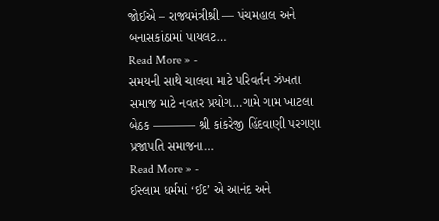જોઈએ – રાજ્યમંત્રીશ્રી — પંચમહાલ અને બનાસકાંઠામાં પાયલટ…
Read More » -
સમયની સાથે ચાલવા માટે પરિવર્તન ઝંખતા સમાજ માટે નવતર પ્રયોગ…ગામે ગામ ખાટલા બેઠક ———– શ્રી કાંકરેજી હિંદવાણી પરગણા પ્રજાપતિ સમાજના…
Read More » -
ઈસ્લામ ધર્મમાં ‘ઈદ’ એ આનંદ અને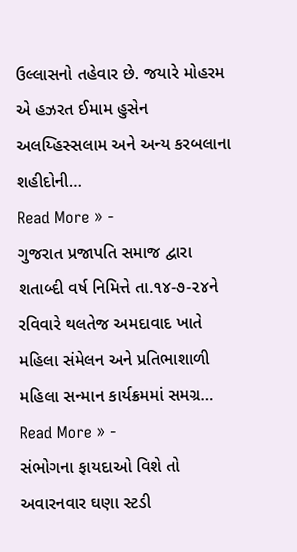ઉલ્લાસનો તહેવાર છે. જયારે મોહરમ એ હઝરત ઈમામ હુસેન અલય્હિસ્સલામ અને અન્ય કરબલાના શહીદોની…
Read More » -
ગુજરાત પ્રજાપતિ સમાજ દ્વારા શતાબ્દી વર્ષ નિમિત્તે તા.૧૪-૭-૨૪ને રવિવારે થલતેજ અમદાવાદ ખાતે મહિલા સંમેલન અને પ્રતિભાશાળી મહિલા સન્માન કાર્યક્રમમાં સમગ્ર…
Read More » -
સંભોગના ફાયદાઓ વિશે તો અવારનવાર ઘણા સ્ટડી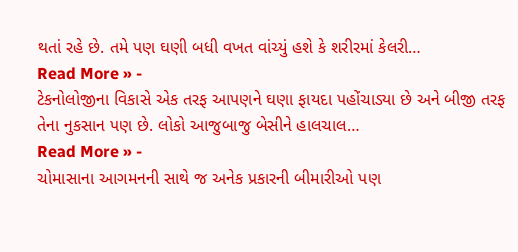થતાં રહે છે. તમે પણ ઘણી બધી વખત વાંચ્યું હશે કે શરીરમાં કેલરી…
Read More » -
ટેકનોલોજીના વિકાસે એક તરફ આપણને ઘણા ફાયદા પહોંચાડ્યા છે અને બીજી તરફ તેના નુકસાન પણ છે. લોકો આજુબાજુ બેસીને હાલચાલ…
Read More » -
ચોમાસાના આગમનની સાથે જ અનેક પ્રકારની બીમારીઓ પણ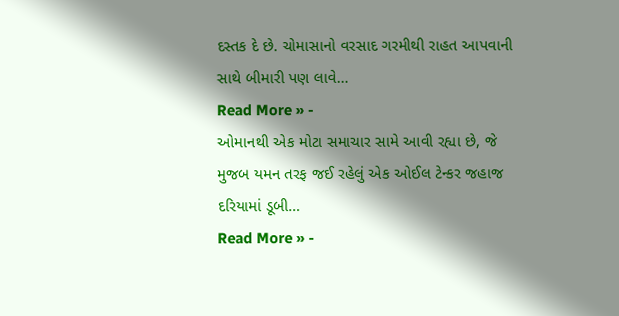દસ્તક દે છે. ચોમાસાનો વરસાદ ગરમીથી રાહત આપવાની સાથે બીમારી પણ લાવે…
Read More » -
ઓમાનથી એક મોટા સમાચાર સામે આવી રહ્યા છે, જે મુજબ યમન તરફ જઈ રહેલું એક ઓઈલ ટેન્કર જહાજ દરિયામાં ડૂબી…
Read More » -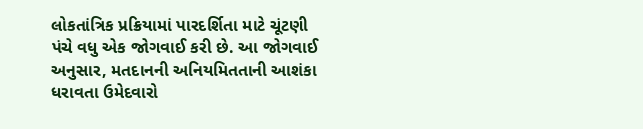લોકતાંત્રિક પ્રક્રિયામાં પારદર્શિતા માટે ચૂંટણી પંચે વધુ એક જોગવાઈ કરી છે. આ જોગવાઈ અનુસાર, મતદાનની અનિયમિતતાની આશંકા ધરાવતા ઉમેદવારો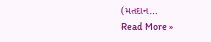(મતદાન…
Read More »